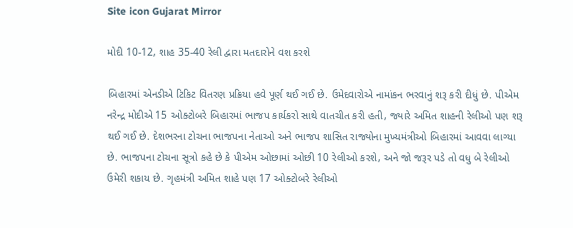Site icon Gujarat Mirror

મોદી 10-12, શાહ 35-40 રેલી દ્વારા મતદારોને વશ કરશે

બિહારમાં એનડીએ ટિકિટ વિતરણ પ્રક્રિયા હવે પૂર્ણ થઈ ગઈ છે. ઉમેદવારોએ નામાંકન ભરવાનું શરૂ કરી દીધું છે. પીએમ નરેન્દ્ર મોદીએ 15 ઓક્ટોબરે બિહારમાં ભાજપ કાર્યકરો સાથે વાતચીત કરી હતી, જ્યારે અમિત શાહની રેલીઓ પણ શરૂ થઈ ગઈ છે. દેશભરના ટોચના ભાજપના નેતાઓ અને ભાજપ શાસિત રાજ્યોના મુખ્યમંત્રીઓ બિહારમાં આવવા લાગ્યા છે. ભાજપના ટોચના સૂત્રો કહે છે કે પીએમ ઓછામાં ઓછી 10 રેલીઓ કરશે, અને જો જરૂર પડે તો વધુ બે રેલીઓ ઉમેરી શકાય છે. ગૃહમંત્રી અમિત શાહે પણ 17 ઓક્ટોબરે રેલીઓ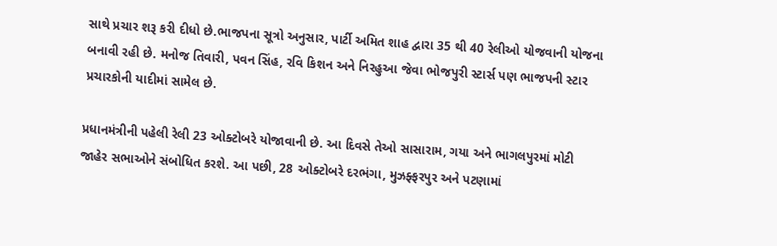સાથે પ્રચાર શરૂ કરી દીધો છે.ભાજપના સૂત્રો અનુસાર, પાર્ટી અમિત શાહ દ્વારા 35 થી 40 રેલીઓ યોજવાની યોજના બનાવી રહી છે. મનોજ તિવારી, પવન સિંહ, રવિ કિશન અને નિરહુઆ જેવા ભોજપુરી સ્ટાર્સ પણ ભાજપની સ્ટાર પ્રચારકોની યાદીમાં સામેલ છે.

પ્રધાનમંત્રીની પહેલી રેલી 23 ઓક્ટોબરે યોજાવાની છે. આ દિવસે તેઓ સાસારામ, ગયા અને ભાગલપુરમાં મોટી જાહેર સભાઓને સંબોધિત કરશે. આ પછી, 28 ઓક્ટોબરે દરભંગા, મુઝફ્ફરપુર અને પટણામાં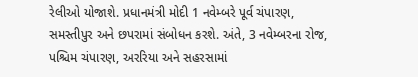રેલીઓ યોજાશે. પ્રધાનમંત્રી મોદી 1 નવેમ્બરે પૂર્વ ચંપારણ, સમસ્તીપુર અને છપરામાં સંબોધન કરશે. અંતે, 3 નવેમ્બરના રોજ, પશ્ચિમ ચંપારણ, અરરિયા અને સહરસામાં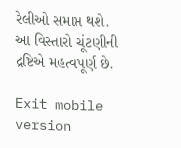રેલીઓ સમાપ્ત થશે. આ વિસ્તારો ચૂંટણીની દ્રષ્ટિએ મહત્વપૂર્ણ છે.

Exit mobile version